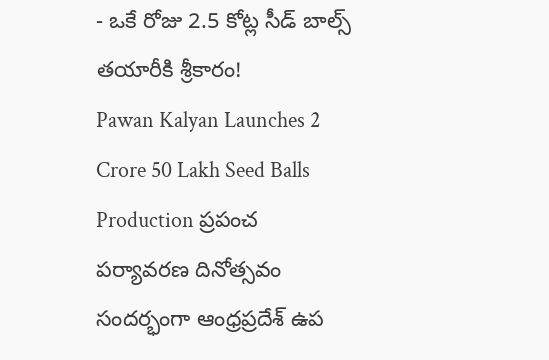- ఒకే రోజు 2.5 కోట్ల సీడ్ బాల్స్ తయారీకి శ్రీకారం!
Pawan Kalyan Launches 2 Crore 50 Lakh Seed Balls Production ప్రపంచ పర్యావరణ దినోత్సవం సందర్భంగా ఆంధ్రప్రదేశ్ ఉప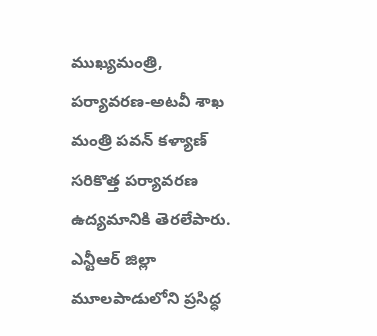ముఖ్యమంత్రి, పర్యావరణ-అటవీ శాఖ మంత్రి పవన్ కళ్యాణ్ సరికొత్త పర్యావరణ ఉద్యమానికి తెరలేపారు.
ఎన్టీఆర్ జిల్లా మూలపాడులోని ప్రసిద్ధ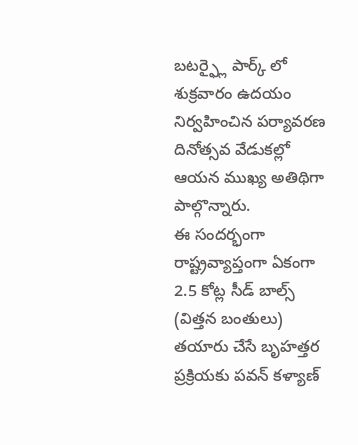బటర్ఫ్లై పార్క్ లో శుక్రవారం ఉదయం నిర్వహించిన పర్యావరణ దినోత్సవ వేడుకల్లో ఆయన ముఖ్య అతిథిగా పాల్గొన్నారు.
ఈ సందర్భంగా రాష్ట్రవ్యాప్తంగా ఏకంగా 2.5 కోట్ల సీడ్ బాల్స్ (విత్తన బంతులు) తయారు చేసే బృహత్తర ప్రక్రియకు పవన్ కళ్యాణ్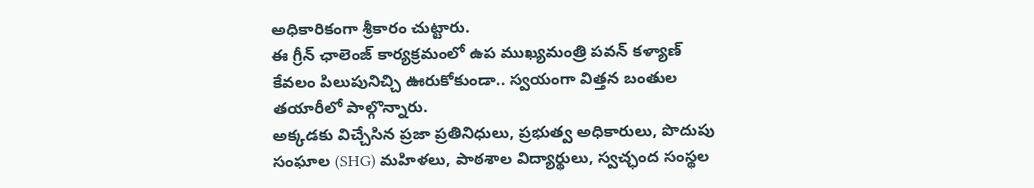అధికారికంగా శ్రీకారం చుట్టారు.
ఈ గ్రీన్ ఛాలెంజ్ కార్యక్రమంలో ఉప ముఖ్యమంత్రి పవన్ కళ్యాణ్ కేవలం పిలుపునిచ్చి ఊరుకోకుండా.. స్వయంగా విత్తన బంతుల తయారీలో పాల్గొన్నారు.
అక్కడకు విచ్చేసిన ప్రజా ప్రతినిధులు, ప్రభుత్వ అధికారులు, పొదుపు సంఘాల (SHG) మహిళలు, పాఠశాల విద్యార్థులు, స్వచ్ఛంద సంస్థల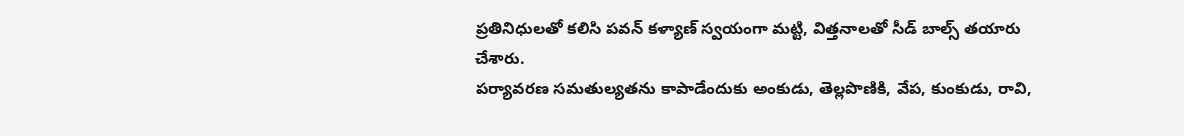ప్రతినిధులతో కలిసి పవన్ కళ్యాణ్ స్వయంగా మట్టి, విత్తనాలతో సీడ్ బాల్స్ తయారు చేశారు.
పర్యావరణ సమతుల్యతను కాపాడేందుకు అంకుడు, తెల్లపొణికి, వేప, కుంకుడు, రావి,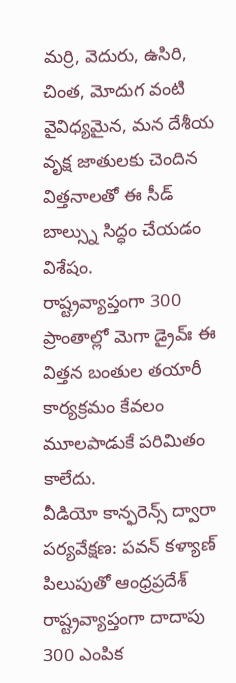మర్రి, వెదురు, ఉసిరి, చింత, మోదుగ వంటి వైవిధ్యమైన, మన దేశీయ వృక్ష జాతులకు చెందిన విత్తనాలతో ఈ సీడ్ బాల్స్ను సిద్ధం చేయడం విశేషం.
రాష్ట్రవ్యాప్తంగా 300 ప్రాంతాల్లో మెగా డ్రైవ్ః ఈ విత్తన బంతుల తయారీ కార్యక్రమం కేవలం మూలపాడుకే పరిమితం కాలేదు.
వీడియో కాన్ఫరెన్స్ ద్వారా పర్యవేక్షణ: పవన్ కళ్యాణ్ పిలుపుతో ఆంధ్రప్రదేశ్ రాష్ట్రవ్యాప్తంగా దాదాపు 300 ఎంపిక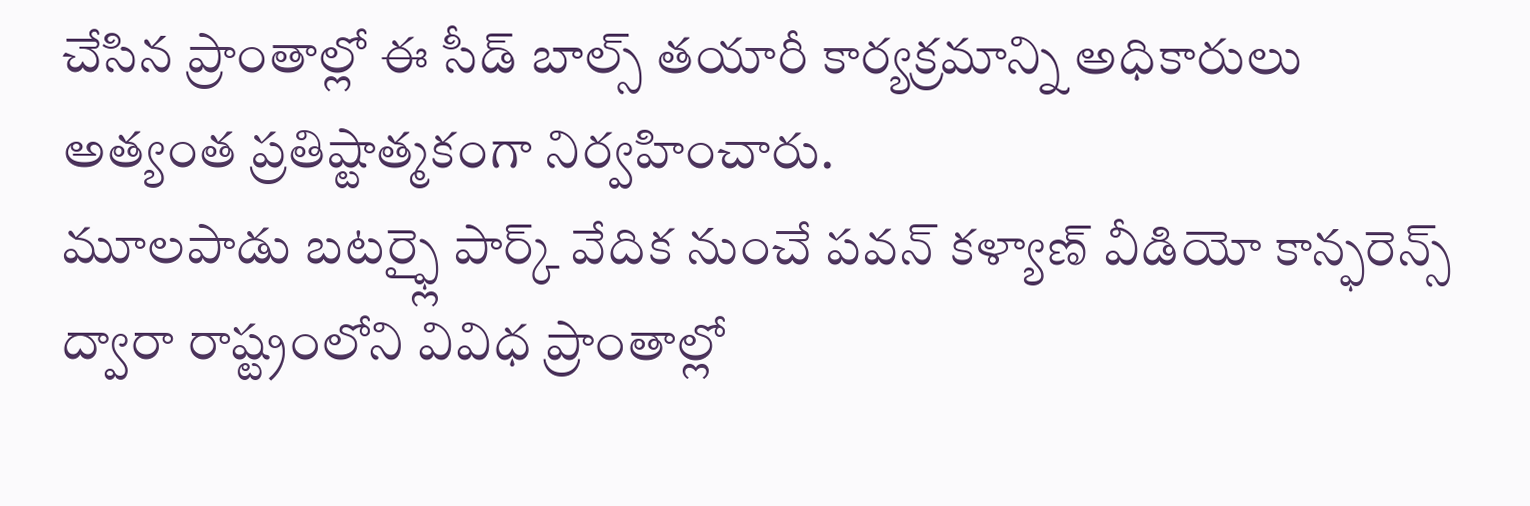చేసిన ప్రాంతాల్లో ఈ సీడ్ బాల్స్ తయారీ కార్యక్రమాన్ని అధికారులు అత్యంత ప్రతిష్టాత్మకంగా నిర్వహించారు.
మూలపాడు బటర్ఫ్లై పార్క్ వేదిక నుంచే పవన్ కళ్యాణ్ వీడియో కాన్ఫరెన్స్ ద్వారా రాష్ట్రంలోని వివిధ ప్రాంతాల్లో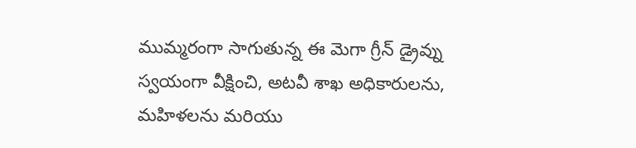ముమ్మరంగా సాగుతున్న ఈ మెగా గ్రీన్ డ్రైవ్ను స్వయంగా వీక్షించి, అటవీ శాఖ అధికారులను, మహిళలను మరియు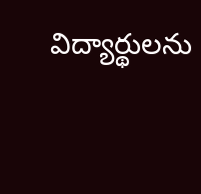విద్యార్థులను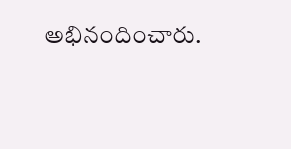అభినందించారు.